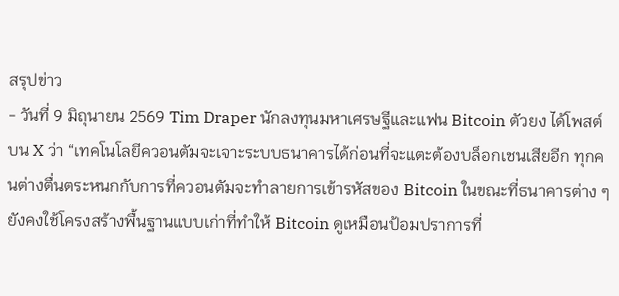สรุปข่าว
- วันที่ 9 มิถุนายน 2569 Tim Draper นักลงทุนมหาเศรษฐีและแฟน Bitcoin ตัวยง ได้โพสต์บน X ว่า “เทคโนโลยีควอนตัมจะเจาะระบบธนาคารได้ก่อนที่จะแตะต้องบล็อกเชนเสียอีก ทุกคนต่างตื่นตระหนกกับการที่ควอนตัมจะทำลายการเข้ารหัสของ Bitcoin ในขณะที่ธนาคารต่าง ๆ ยังคงใช้โครงสร้างพื้นฐานแบบเก่าที่ทำให้ Bitcoin ดูเหมือนป้อมปราการที่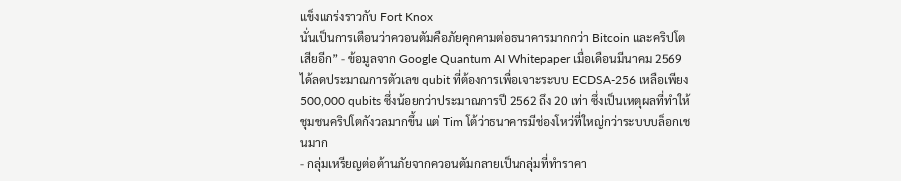แข็งแกร่งราวกับ Fort Knox
นั่นเป็นการเตือนว่าควอนตัมคือภัยคุกคามต่อธนาคารมากกว่า Bitcoin และคริปโตเสียอีก” - ข้อมูลจาก Google Quantum AI Whitepaper เมื่อเดือนมีนาคม 2569 ได้ลดประมาณการตัวเลข qubit ที่ต้องการเพื่อเจาะระบบ ECDSA-256 เหลือเพียง 500,000 qubits ซึ่งน้อยกว่าประมาณการปี 2562 ถึง 20 เท่า ซึ่งเป็นเหตุผลที่ทำให้ชุมชนคริปโตกังวลมากขึ้น แต่ Tim โต้ว่าธนาคารมีช่องโหว่ที่ใหญ่กว่าระบบบล็อกเชนมาก
- กลุ่มเหรียญต่อต้านภัยจากควอนตัมกลายเป็นกลุ่มที่ทำราคา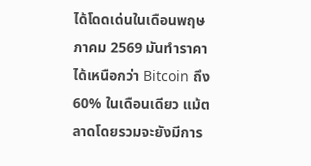ได้โดดเด่นในเดือนพฤษภาคม 2569 มันทำราคาได้เหนือกว่า Bitcoin ถึง 60% ในเดือนเดียว แม้ตลาดโดยรวมจะยังมีการ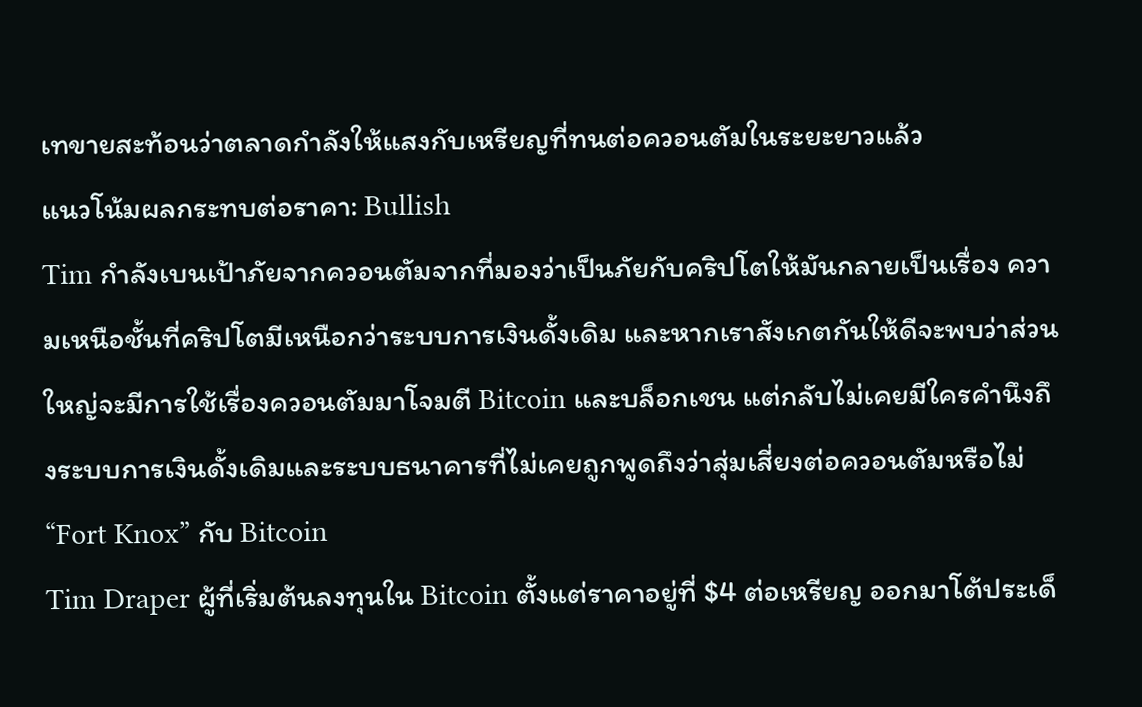เทขายสะท้อนว่าตลาดกำลังให้แสงกับเหรียญที่ทนต่อควอนตัมในระยะยาวแล้ว
แนวโน้มผลกระทบต่อราคา: Bullish
Tim กำลังเบนเป้าภัยจากควอนตัมจากที่มองว่าเป็นภัยกับคริปโตให้มันกลายเป็นเรื่อง ความเหนือชั้นที่คริปโตมีเหนือกว่าระบบการเงินดั้งเดิม และหากเราสังเกตกันให้ดีจะพบว่าส่วนใหญ่จะมีการใช้เรื่องควอนตัมมาโจมตี Bitcoin และบล็อกเชน แต่กลับไม่เคยมีใครคำนึงถึงระบบการเงินดั้งเดิมและระบบธนาคารที่ไม่เคยถูกพูดถึงว่าสุ่มเสี่ยงต่อควอนตัมหรือไม่
“Fort Knox” กับ Bitcoin
Tim Draper ผู้ที่เริ่มต้นลงทุนใน Bitcoin ตั้งแต่ราคาอยู่ที่ $4 ต่อเหรียญ ออกมาโต้ประเด็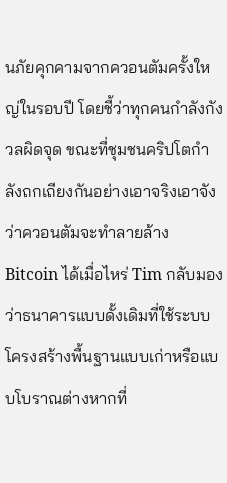นภัยคุกคามจากควอนตัมครั้งใหญ่ในรอบปี โดยชี้ว่าทุกคนกำลังกังวลผิดจุด ขณะที่ชุมชนคริปโตกำลังถกเถียงกันอย่างเอาจริงเอาจังว่าควอนตัมจะทำลายล้าง Bitcoin ได้เมื่อไหร่ Tim กลับมองว่าธนาคารแบบดั้งเดิมที่ใช้ระบบโครงสร้างพื้นฐานแบบเก่าหรือแบบโบราณต่างหากที่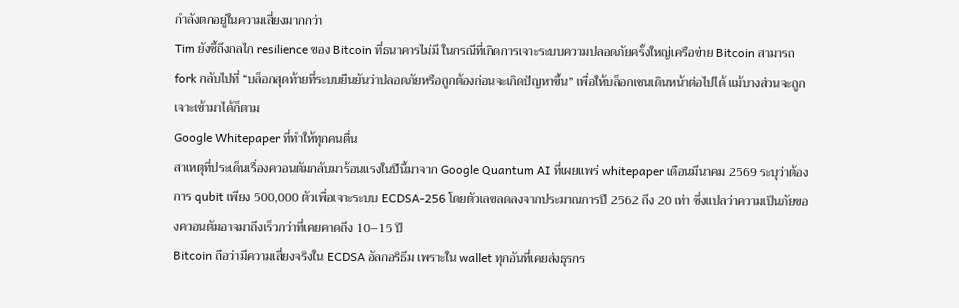กำลังตกอยู่ในความเสี่ยงมากกว่า
Tim ยังชี้ถึงกลไก resilience ของ Bitcoin ที่ธนาคารไม่มี ในกรณีที่เกิดการเจาะระบบความปลอดภัยครั้งใหญ่เครือข่าย Bitcoin สามารถ fork กลับไปที่ “บล็อกสุดท้ายที่ระบบยืนยันว่าปลอดภัยหรือถูกต้องก่อนจะเกิดปัญหาขึ้น” เพื่อให้บล็อกเชนเดินหน้าต่อไปได้ แม้บางส่วนจะถูกเจาะเข้ามาได้ก็ตาม
Google Whitepaper ที่ทำให้ทุกคนตื่น
สาเหตุที่ประเด็นเรื่องควอนตัมกลับมาร้อนแรงในปีนี้มาจาก Google Quantum AI ที่เผยแพร่ whitepaper เดือนมีนาคม 2569 ระบุว่าต้องการ qubit เพียง 500,000 ตัวเพื่อเจาะระบบ ECDSA-256 โดยตัวเลขลดลงจากประมาณการปี 2562 ถึง 20 เท่า ซึ่งแปลว่าความเป็นภัยของควอนตัมอาจมาถึงเร็วกว่าที่เคยคาดถึง 10–15 ปี
Bitcoin ถือว่ามีความเสี่ยงจริงใน ECDSA อัลกอริธึม เพราะใน wallet ทุกอันที่เคยส่งธุรกร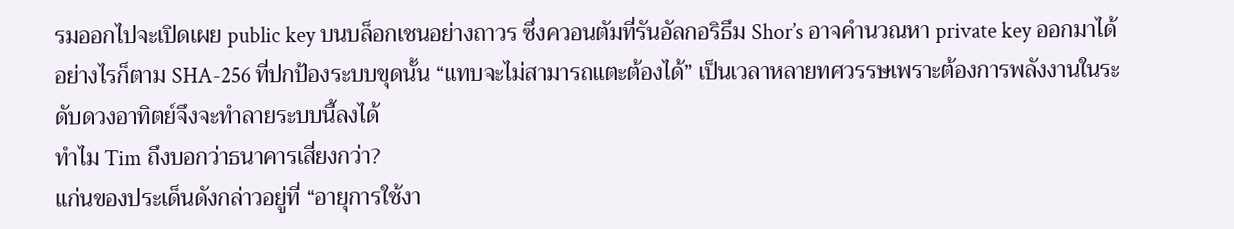รมออกไปจะเปิดเผย public key บนบล็อกเชนอย่างถาวร ซึ่งควอนตัมที่รันอัลกอริธึม Shor’s อาจคำนวณหา private key ออกมาได้ อย่างไรก็ตาม SHA-256 ที่ปกป้องระบบขุดนั้น “แทบจะไม่สามารถแตะต้องได้” เป็นเวลาหลายทศวรรษเพราะต้องการพลังงานในระดับดวงอาทิตย์จึงจะทำลายระบบนี้ลงได้
ทำไม Tim ถึงบอกว่าธนาคารเสี่ยงกว่า?
แก่นของประเด็นดังกล่าวอยู่ที่ “อายุการใช้งา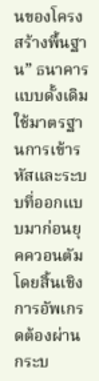นของโครงสร้างพื้นฐาน” ธนาคารแบบดั้งเดิมใช้มาตรฐานการเข้ารหัสและระบบที่ออกแบบมาก่อนยุคควอนตัมโดยสิ้นเชิง การอัพเกรดต้องผ่านกระบ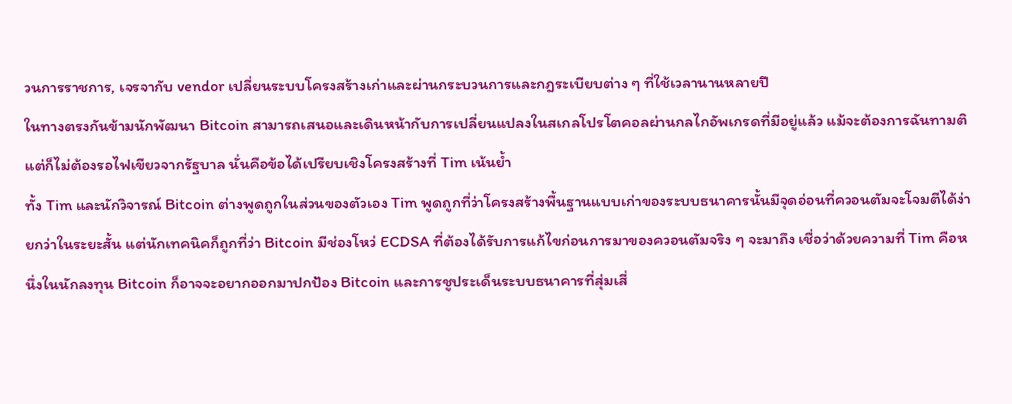วนการราชการ, เจรจากับ vendor เปลี่ยนระบบโครงสร้างเก่าและผ่านกระบวนการและกฎระเบียบต่าง ๆ ที่ใช้เวลานานหลายปี
ในทางตรงกันข้ามนักพัฒนา Bitcoin สามารถเสนอและเดินหน้ากับการเปลี่ยนแปลงในสเกลโปรโตคอลผ่านกลไกอัพเกรดที่มีอยู่แล้ว แม้จะต้องการฉันทามติ แต่ก็ไม่ต้องรอไฟเขียวจากรัฐบาล นั่นคือข้อได้เปรียบเชิงโครงสร้างที่ Tim เน้นย้ำ
ทั้ง Tim และนักวิจารณ์ Bitcoin ต่างพูดถูกในส่วนของตัวเอง Tim พูดถูกที่ว่าโครงสร้างพื้นฐานแบบเก่าของระบบธนาคารนั้นมีจุดอ่อนที่ควอนตัมจะโจมตีได้ง่ายกว่าในระยะสั้น แต่นักเทคนิคก็ถูกที่ว่า Bitcoin มีช่องโหว่ ECDSA ที่ต้องได้รับการแก้ไขก่อนการมาของควอนตัมจริง ๆ จะมาถึง เชื่อว่าด้วยความที่ Tim คือหนึ่งในนักลงทุน Bitcoin ก็อาจจะอยากออกมาปกป้อง Bitcoin และการชูประเด็นระบบธนาคารที่สุ่มเสี่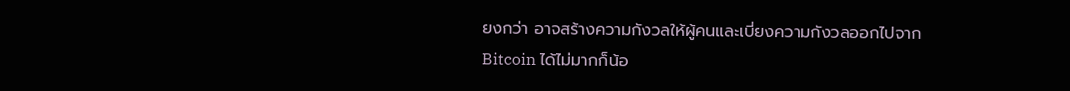ยงกว่า อาจสร้างความกังวลให้ผู้คนและเบี่ยงความกังวลออกไปจาก Bitcoin ได้ไม่มากก็น้อ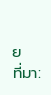ย
ที่มา: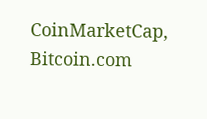CoinMarketCap, Bitcoin.com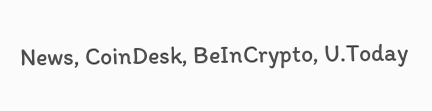News, CoinDesk, BeInCrypto, U.Today